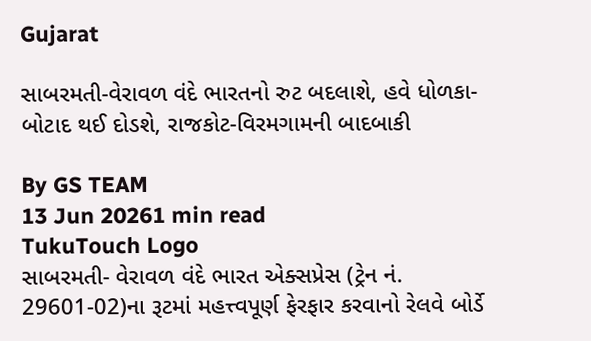Gujarat

સાબરમતી-વેરાવળ વંદે ભારતનો રુટ બદલાશે, હવે ધોળકા-બોટાદ થઈ દોડશે, રાજકોટ-વિરમગામની બાદબાકી

By GS TEAM
13 Jun 20261 min read
TukuTouch Logo
સાબરમતી- વેરાવળ વંદે ભારત એક્સપ્રેસ (ટ્રેન નં. 29601-02)ના રૂટમાં મહત્ત્વપૂર્ણ ફેરફાર કરવાનો રેલવે બોર્ડે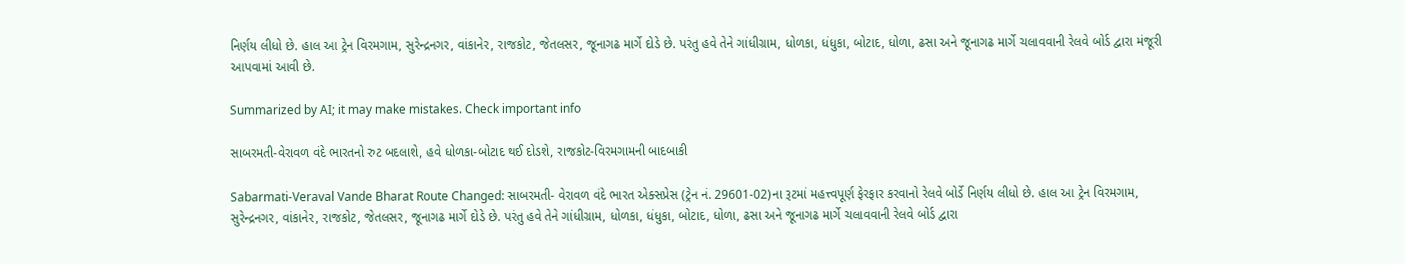નિર્ણય લીધો છે. હાલ આ ટ્રેન વિરમગામ, સુરેન્દ્રનગર, વાંકાનેર, રાજકોટ, જેતલસર, જૂનાગઢ માર્ગે દોડે છે. પરંતુ હવે તેને ગાંધીગ્રામ, ધોળકા, ધંધુકા, બોટાદ, ધોળા, ઢસા અને જૂનાગઢ માર્ગે ચલાવવાની રેલવે બોર્ડ દ્વારા મંજૂરી આપવામાં આવી છે.

Summarized by AI; it may make mistakes. Check important info

સાબરમતી-વેરાવળ વંદે ભારતનો રુટ બદલાશે, હવે ધોળકા-બોટાદ થઈ દોડશે, રાજકોટ-વિરમગામની બાદબાકી

Sabarmati-Veraval Vande Bharat Route Changed: સાબરમતી- વેરાવળ વંદે ભારત એક્સપ્રેસ (ટ્રેન નં. 29601-02)ના રૂટમાં મહત્ત્વપૂર્ણ ફેરફાર કરવાનો રેલવે બોર્ડે નિર્ણય લીધો છે. હાલ આ ટ્રેન વિરમગામ, સુરેન્દ્રનગર, વાંકાનેર, રાજકોટ, જેતલસર, જૂનાગઢ માર્ગે દોડે છે. પરંતુ હવે તેને ગાંધીગ્રામ, ધોળકા, ધંધુકા, બોટાદ, ધોળા, ઢસા અને જૂનાગઢ માર્ગે ચલાવવાની રેલવે બોર્ડ દ્વારા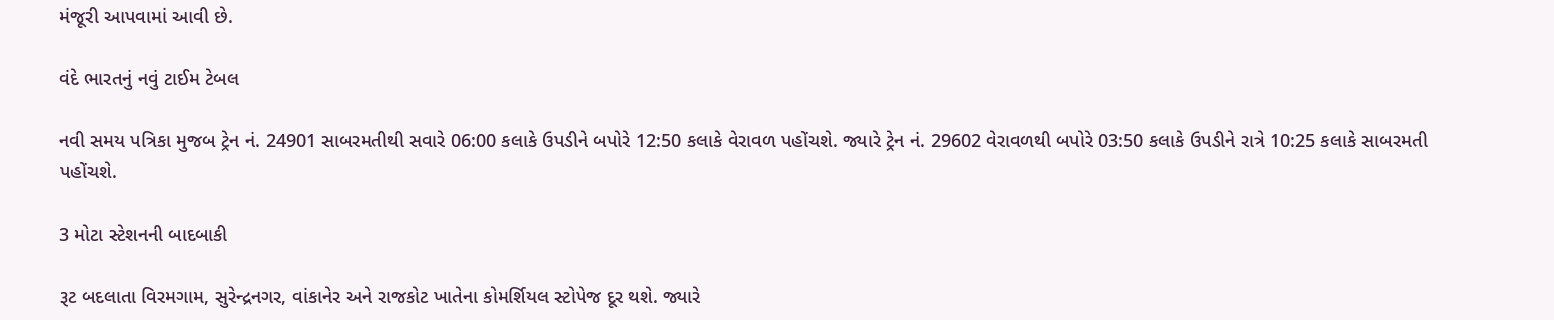મંજૂરી આપવામાં આવી છે.

વંદે ભારતનું નવું ટાઈમ ટેબલ

નવી સમય પત્રિકા મુજબ ટ્રેન નં. 24901 સાબરમતીથી સવારે 06:00 કલાકે ઉપડીને બપોરે 12:50 કલાકે વેરાવળ પહોંચશે. જ્યારે ટ્રેન નં. 29602 વેરાવળથી બપોરે 03:50 કલાકે ઉપડીને રાત્રે 10:25 કલાકે સાબરમતી પહોંચશે.

3 મોટા સ્ટેશનની બાદબાકી

રૂટ બદલાતા વિરમગામ, સુરેન્દ્રનગર, વાંકાનેર અને રાજકોટ ખાતેના કોમર્શિયલ સ્ટોપેજ દૂર થશે. જ્યારે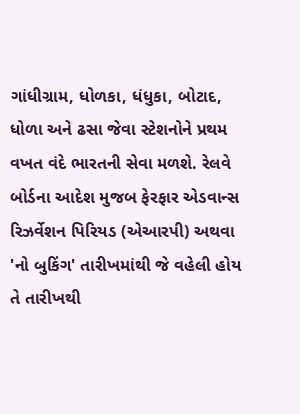ગાંધીગ્રામ, ધોળકા, ધંધુકા, બોટાદ, ધોળા અને ઢસા જેવા સ્ટેશનોને પ્રથમ વખત વંદે ભારતની સેવા મળશે. રેલવે બોર્ડના આદેશ મુજબ ફેરફાર એડવાન્સ રિઝર્વેશન પિરિયડ (એઆરપી) અથવા 'નો બુકિંગ' તારીખમાંથી જે વહેલી હોય તે તારીખથી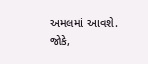અમલમાં આવશે. જોકે,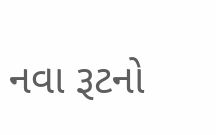નવા રૂટનો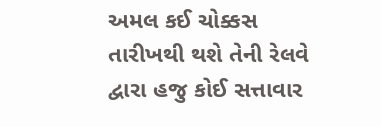અમલ કઈ ચોક્કસ તારીખથી થશે તેની રેલવે દ્વારા હજુ કોઈ સત્તાવાર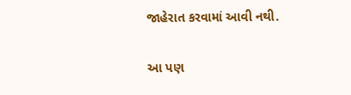જાહેરાત કરવામાં આવી નથી.

આ પણ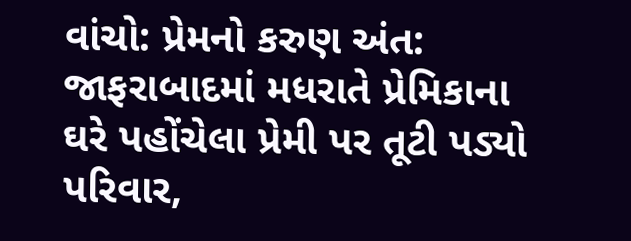વાંચો: પ્રેમનો કરુણ અંત: જાફરાબાદમાં મધરાતે પ્રેમિકાના ઘરે પહોંચેલા પ્રેમી પર તૂટી પડ્યો પરિવાર,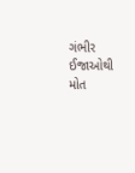ગંભીર ઈજાઓથી મોત